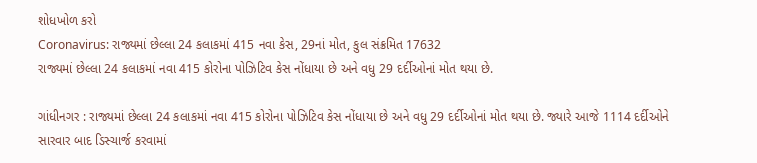શોધખોળ કરો
Coronavirus: રાજ્યમાં છેલ્લા 24 કલાકમાં 415 નવા કેસ, 29નાં મોત, કુલ સંક્રમિત 17632
રાજ્યમાં છેલ્લા 24 કલાકમાં નવા 415 કોરોના પોઝિટિવ કેસ નોંધાયા છે અને વધુ 29 દર્દીઓનાં મોત થયા છે.

ગાંધીનગર : રાજ્યમાં છેલ્લા 24 કલાકમાં નવા 415 કોરોના પોઝિટિવ કેસ નોંધાયા છે અને વધુ 29 દર્દીઓનાં મોત થયા છે. જ્યારે આજે 1114 દર્દીઓને સારવાર બાદ ડિસ્ચાર્જ કરવામાં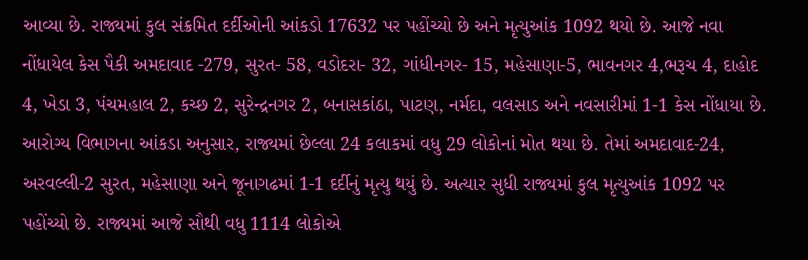આવ્યા છે. રાજ્યમાં કુલ સંક્રમિત દર્દીઓની આંકડો 17632 પર પહોંચ્યો છે અને મૃત્યુઆંક 1092 થયો છે. આજે નવા નોંધાયેલ કેસ પૈકી અમદાવાદ -279, સુરત- 58, વડોદરા- 32, ગાંધીનગર- 15, મહેસાણા-5, ભાવનગર 4,ભરૂચ 4, દાહોદ 4, ખેડા 3, પંચમહાલ 2, કચ્છ 2, સુરેન્દ્રનગર 2, બનાસકાંઠા, પાટણ, નર્મદા, વલસાડ અને નવસારીમાં 1-1 કેસ નોંધાયા છે. આરોગ્ય વિભાગના આંકડા અનુસાર, રાજ્યમાં છેલ્લા 24 કલાકમાં વધુ 29 લોકોનાં મોત થયા છે. તેમાં અમદાવાદ-24, અરવલ્લી-2 સુરત, મહેસાણા અને જૂનાગઢમાં 1-1 દર્દીનું મૃત્યુ થયું છે. અત્યાર સુધી રાજ્યમાં કુલ મૃત્યુઆંક 1092 પર પહોંચ્યો છે. રાજ્યમાં આજે સૌથી વધુ 1114 લોકોએ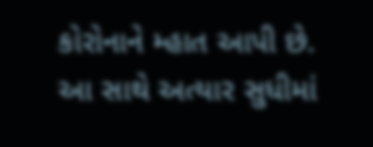કોરોનાને મ્હાત આપી છે. આ સાથે અત્યાર સુધીમાં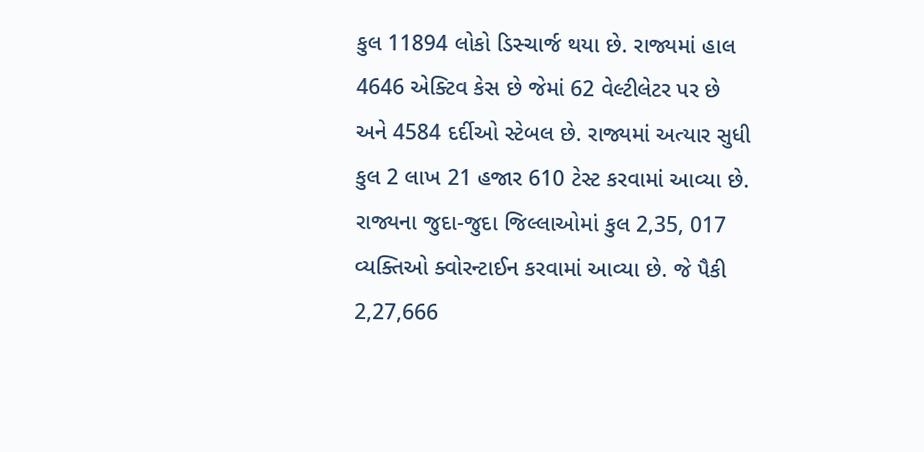કુલ 11894 લોકો ડિસ્ચાર્જ થયા છે. રાજ્યમાં હાલ 4646 એક્ટિવ કેસ છે જેમાં 62 વેલ્ટીલેટર પર છે અને 4584 દર્દીઓ સ્ટેબલ છે. રાજ્યમાં અત્યાર સુધી કુલ 2 લાખ 21 હજાર 610 ટેસ્ટ કરવામાં આવ્યા છે. રાજ્યના જુદા-જુદા જિલ્લાઓમાં કુલ 2,35, 017 વ્યક્તિઓ ક્વોરન્ટાઈન કરવામાં આવ્યા છે. જે પૈકી 2,27,666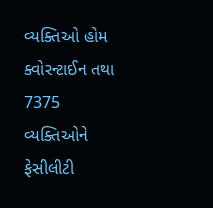વ્યક્તિઓ હોમ ક્વોરન્ટાઈન તથા 7375 વ્યક્તિઓને ફેસીલીટી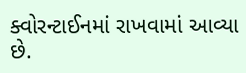ક્વોરન્ટાઈનમાં રાખવામાં આવ્યા છે.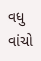વધુ વાંચો